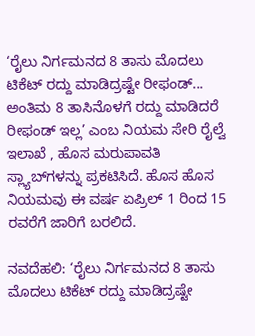‘ರೈಲು ನಿರ್ಗಮನದ 8 ತಾಸು ಮೊದಲು ಟಿಕೆಟ್ ರದ್ದು ಮಾಡಿದ್ರಷ್ಟೇ ರೀಫಂಡ್‌... ಅಂತಿಮ 8 ತಾಸಿನೊಳಗೆ ರದ್ದು ಮಾಡಿದರೆ ರೀಫಂಡ್ ಇಲ್ಲ’ ಎಂಬ ನಿಯಮ ಸೇರಿ ರೈಲ್ವೆ ಇಲಾಖೆ , ಹೊಸ ಮರುಪಾವತಿ ಸ್ಲ್ಯಾಬ್‌ಗಳನ್ನು ಪ್ರಕಟಿಸಿದೆ. ಹೊಸ ಹೊಸ ನಿಯಮವು ಈ ವರ್ಷ ಏಪ್ರಿಲ್ 1 ರಿಂದ 15 ರವರೆಗೆ ಜಾರಿಗೆ ಬರಲಿದೆ.

ನವದೆಹಲಿ: ‘ರೈಲು ನಿರ್ಗಮನದ 8 ತಾಸು ಮೊದಲು ಟಿಕೆಟ್ ರದ್ದು ಮಾಡಿದ್ರಷ್ಟೇ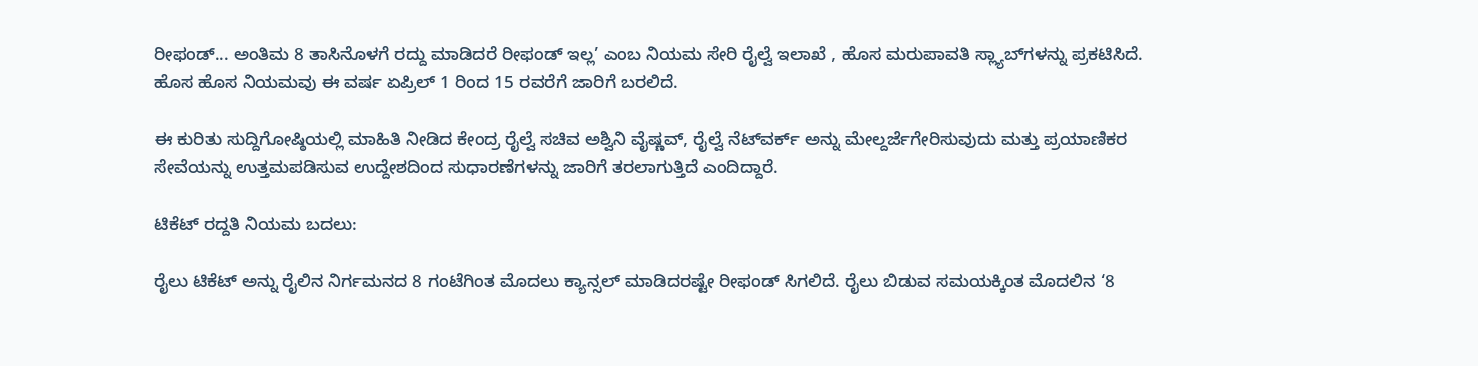ರೀಫಂಡ್‌... ಅಂತಿಮ 8 ತಾಸಿನೊಳಗೆ ರದ್ದು ಮಾಡಿದರೆ ರೀಫಂಡ್ ಇಲ್ಲ’ ಎಂಬ ನಿಯಮ ಸೇರಿ ರೈಲ್ವೆ ಇಲಾಖೆ , ಹೊಸ ಮರುಪಾವತಿ ಸ್ಲ್ಯಾಬ್‌ಗಳನ್ನು ಪ್ರಕಟಿಸಿದೆ. ಹೊಸ ಹೊಸ ನಿಯಮವು ಈ ವರ್ಷ ಏಪ್ರಿಲ್ 1 ರಿಂದ 15 ರವರೆಗೆ ಜಾರಿಗೆ ಬರಲಿದೆ.

ಈ ಕುರಿತು ಸುದ್ದಿಗೋಷ್ಠಿಯಲ್ಲಿ ಮಾಹಿತಿ ನೀಡಿದ ಕೇಂದ್ರ ರೈಲ್ವೆ ಸಚಿವ ಅಶ್ವಿನಿ ವೈಷ್ಣವ್‌, ರೈಲ್ವೆ ನೆಟ್‌ವರ್ಕ್‌ ಅನ್ನು ಮೇಲ್ದರ್ಜೆಗೇರಿಸುವುದು ಮತ್ತು ಪ್ರಯಾಣಿಕರ ಸೇವೆಯನ್ನು ಉತ್ತಮಪಡಿಸುವ ಉದ್ದೇಶದಿಂದ ಸುಧಾರಣೆಗಳನ್ನು ಜಾರಿಗೆ ತರಲಾಗುತ್ತಿದೆ ಎಂದಿದ್ದಾರೆ.

ಟಿಕೆಟ್‌ ರದ್ದತಿ ನಿಯಮ ಬದಲು:

ರೈಲು ಟಿಕೆಟ್ ಅನ್ನು ರೈಲಿನ ನಿರ್ಗಮನದ 8 ಗಂಟೆಗಿಂತ ಮೊದಲು ಕ್ಯಾನ್ಸಲ್‌ ಮಾಡಿದರಷ್ಟೇ ರೀಫಂಡ್‌ ಸಿಗಲಿದೆ. ರೈಲು ಬಿಡುವ ಸಮಯಕ್ಕಿಂತ ಮೊದಲಿನ ‘8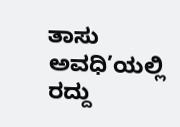ತಾಸು ಅವಧಿ’ಯಲ್ಲಿ ರದ್ದು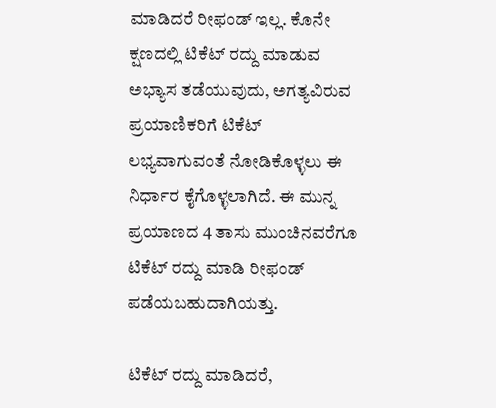ಮಾಡಿದರೆ ರೀಫಂಡ್ ಇಲ್ಲ. ಕೊನೇ ಕ್ಷಣದಲ್ಲಿ ಟಿಕೆಟ್‌ ರದ್ದು ಮಾಡುವ ಅಭ್ಯಾಸ ತಡೆಯುವುದು, ಅಗತ್ಯವಿರುವ ಪ್ರಯಾಣಿಕರಿಗೆ ಟಿಕೆಟ್‌ ಲಭ್ಯವಾಗುವಂತೆ ನೋಡಿಕೊಳ್ಳಲು ಈ ನಿರ್ಧಾರ ಕೈಗೊಳ್ಳಲಾಗಿದೆ. ಈ ಮುನ್ನ ಪ್ರಯಾಣದ 4 ತಾಸು ಮುಂಚಿನವರೆಗೂ ಟಿಕೆಟ್‌ ರದ್ದು ಮಾಡಿ ರೀಫಂಡ್‌ ಪಡೆಯಬಹುದಾಗಿಯತ್ತು.

ಟಿಕೆಟ್‌ ರದ್ದು ಮಾಡಿದರೆ,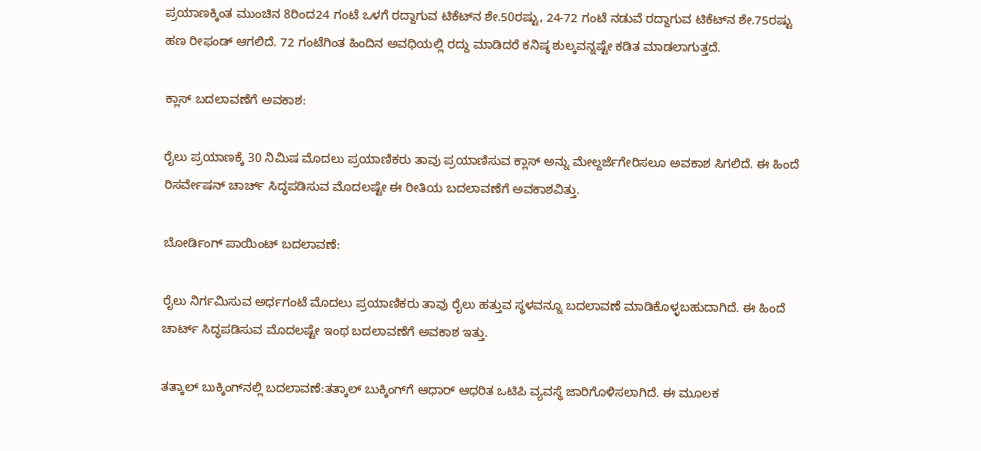ಪ್ರಯಾಣಕ್ಕಿಂತ ಮುಂಚಿನ 8ರಿಂದ24 ಗಂಟೆ ಒಳಗೆ ರದ್ದಾಗುವ ಟಿಕೆಟ್‌ನ ಶೇ.50ರಷ್ಟು, 24-72 ಗಂಟೆ ನಡುವೆ ರದ್ದಾಗುವ ಟಿಕೆಟ್‌ನ ಶೇ.75ರಷ್ಟು ಹಣ ರೀಫಂಡ್‌ ಆಗಲಿದೆ. 72 ಗಂಟೆಗಿಂತ ಹಿಂದಿನ ಅವಧಿಯಲ್ಲಿ ರದ್ದು ಮಾಡಿದರೆ ಕನಿಷ್ಠ ಶುಲ್ಕವನ್ನಷ್ಟೇ ಕಡಿತ ಮಾಡಲಾಗುತ್ತದೆ.

ಕ್ಲಾಸ್‌ ಬದಲಾವಣೆಗೆ ಅ‍ವಕಾಶ:

ರೈಲು ಪ್ರಯಾಣಕ್ಕೆ 30 ನಿಮಿಷ ಮೊದಲು ಪ್ರಯಾಣಿಕರು ತಾವು ಪ್ರಯಾಣಿಸುವ ಕ್ಲಾಸ್‌ ಅನ್ನು ಮೇಲ್ದರ್ಜೆಗೇರಿಸಲೂ ಅವಕಾಶ ಸಿಗಲಿದೆ. ಈ ಹಿಂದೆ ರಿಸರ್ವೇಷನ್‌ ಚಾರ್ಚ್‌ ಸಿದ್ಧಪಡಿಸುವ ಮೊದಲಷ್ಟೇ ಈ ರೀತಿಯ ಬದಲಾವಣೆಗೆ ಅವಕಾಶವಿತ್ತು.

ಬೋರ್ಡಿಂಗ್‌ ಪಾಯಿಂಟ್‌ ಬದಲಾವಣೆ:

ರೈಲು ನಿರ್ಗಮಿಸುವ ಅರ್ಧಗಂಟೆ ಮೊದಲು ಪ್ರಯಾಣಿಕರು ತಾವು ರೈಲು ಹತ್ತುವ ಸ್ಥಳವನ್ನೂ ಬದಲಾವಣೆ ಮಾಡಿಕೊಳ್ಳಬಹುದಾಗಿದೆ. ಈ ಹಿಂದೆ ಚಾರ್ಟ್‌ ಸಿದ್ಧಪಡಿಸುವ ಮೊದಲಷ್ಟೇ ಇಂಥ ಬದಲಾವಣೆಗೆ ಅವಕಾಶ ಇತ್ತು.

ತತ್ಕಾಲ್‌ ಬುಕ್ಕಿಂಗ್‌ನಲ್ಲಿ ಬದಲಾವಣೆ:ತತ್ಕಾಲ್‌ ಬುಕ್ಕಿಂಗ್‌ಗೆ ಆಧಾರ್‌ ಆಧರಿತ ಒಟಿಪಿ ವ್ಯವಸ್ಥೆ ಜಾರಿಗೊಳಿಸಲಾಗಿದೆ. ಈ ಮೂಲಕ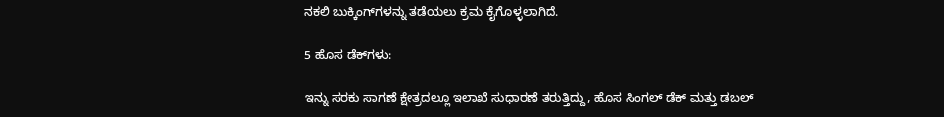ನಕಲಿ ಬುಕ್ಕಿಂಗ್‌ಗಳನ್ನು ತಡೆಯಲು ಕ್ರಮ ಕೈಗೊಳ್ಳಲಾಗಿದೆ.

5 ಹೊಸ ಡೆಕ್‌ಗಳು:

ಇನ್ನು ಸರಕು ಸಾಗಣೆ ಕ್ಷೇತ್ರದಲ್ಲೂ ಇಲಾಖೆ ಸುಧಾರಣೆ ತರುತ್ತಿದ್ದು, ಹೊಸ ಸಿಂಗಲ್‌ ಡೆಕ್‌ ಮತ್ತು ಡಬಲ್‌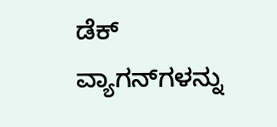ಡೆಕ್‌ ವ್ಯಾಗನ್‌ಗಳನ್ನು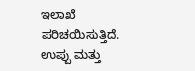ಇಲಾಖೆ ಪರಿಚಯಿಸುತ್ತಿದೆ. ಉಪ್ಪು ಮತ್ತು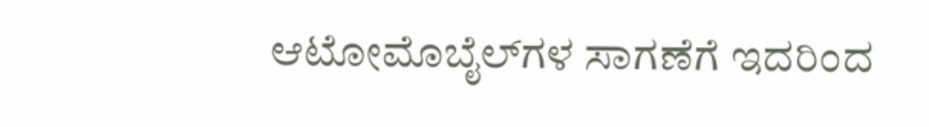ಆಟೋಮೊಬೈಲ್‌ಗಳ ಸಾಗಣೆಗೆ ಇದರಿಂದ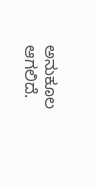ಅನುಕೂಲ ಆಗಲಿದೆ.